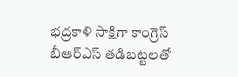భద్రకాళి సాక్షిగా కాంగ్రెస్ బీఆర్ఎస్ తడిబట్టలతో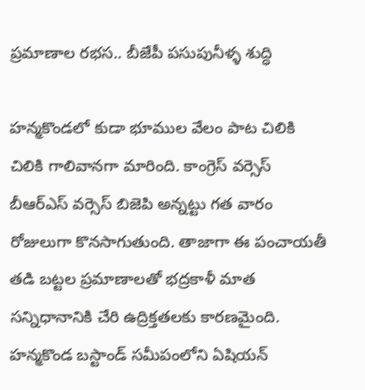ప్రమాణాల రభస.. బీజేపీ పసుపునీళ్ళ శుద్ధి

హన్మకొండలో కుడా భూముల వేలం పాట చిలికి చిలికి గాలివానగా మారింది. కాంగ్రెస్ వర్సెస్ బీఆర్ఎస్ వర్సెస్ బిజెపి అన్నట్టు గత వారం రోజులుగా కొనసాగుతుంది. తాజాగా ఈ పంచాయతీ తడి బట్టల ప్రమాణాలతో భద్రకాళీ మాత సన్నిధానానికి చేరి ఉద్రిక్తతలకు కారణమైంది. హన్మకొండ బస్టాండ్ సమీపంలోని ఏషియన్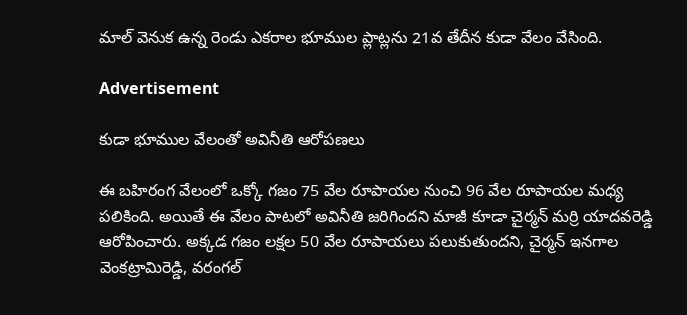మాల్ వెనుక ఉన్న రెండు ఎకరాల భూముల ప్లాట్లను 21వ తేదీన కుడా వేలం వేసింది.

Advertisement

కుడా భూముల వేలంతో అవినీతి ఆరోపణలు

ఈ బహిరంగ వేలంలో ఒక్కో గజం 75 వేల రూపాయల నుంచి 96 వేల రూపాయల మధ్య పలికింది. అయితే ఈ వేలం పాటలో అవినీతి జరిగిందని మాజీ కూడా చైర్మన్ మర్రి యాదవరెడ్డి ఆరోపించారు. అక్కడ గజం లక్షల 50 వేల రూపాయలు పలుకుతుందని, చైర్మన్ ఇనగాల వెంకట్రామిరెడ్డి, వరంగల్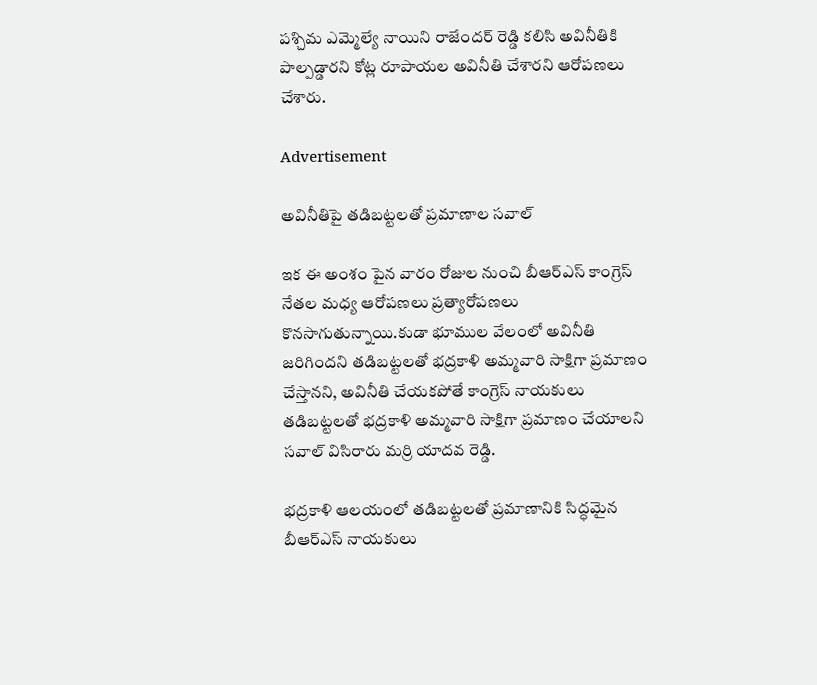పశ్చిమ ఎమ్మెల్యే నాయిని రాజేందర్ రెడ్డి కలిసి అవినీతికి పాల్పడ్డారని కోట్ల రూపాయల అవినీతి చేశారని ఆరోపణలు చేశారు.

Advertisement

అవినీతిపై తడిబట్టలతో ప్రమాణాల సవాల్

ఇక ఈ అంశం పైన వారం రోజుల నుంచి బీఆర్ఎస్ కాంగ్రెస్ నేతల మధ్య ఆరోపణలు ప్రత్యారోపణలు కొనసాగుతున్నాయి.కుడా భూముల వేలంలో అవినీతి జరిగిందని తడిబట్టలతో భద్రకాళి అమ్మవారి సాక్షిగా ప్రమాణం చేస్తానని, అవినీతి చేయకపోతే కాంగ్రెస్ నాయకులు తడిబట్టలతో భద్రకాళి అమ్మవారి సాక్షిగా ప్రమాణం చేయాలని సవాల్ విసిరారు మర్రి యాదవ రెడ్డి.

భద్రకాళి ఆలయంలో తడిబట్టలతో ప్రమాణానికి సిద్ధమైన బీఆర్ఎస్ నాయకులు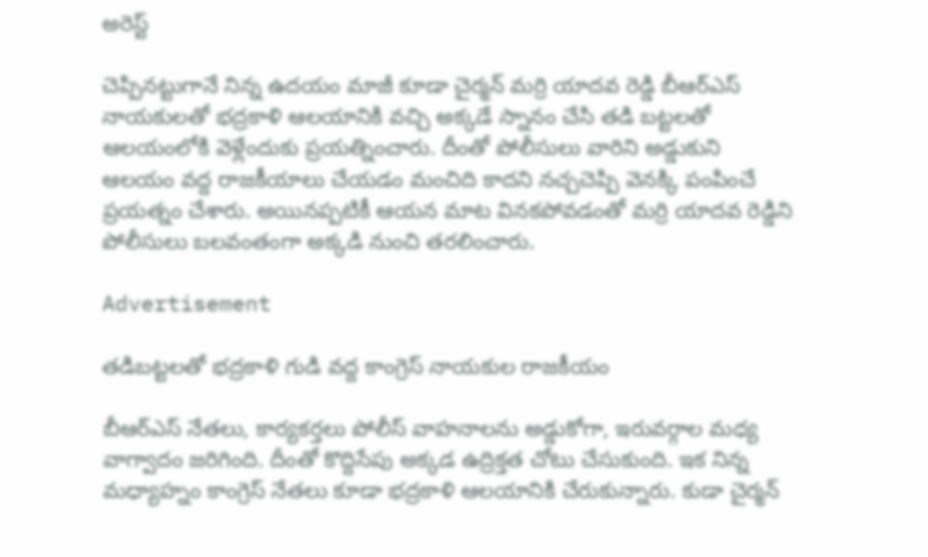అరెస్ట్

చెప్పినట్టుగానే నిన్న ఉదయం మాజీ కూడా చైర్మన్ మర్రి యాదవ రెడ్డి బీఆర్ఎస్ నాయకులతో భద్రకాళి ఆలయానికి వచ్చి అక్కడే స్నానం చేసి తడి బట్టలతో ఆలయంలోకి వెళ్లేందుకు ప్రయత్నించారు. దీంతో పోలీసులు వారిని అడ్డుకుని ఆలయం వద్ద రాజకీయాలు చేయడం మంచిది కాదని నచ్చచెప్పి వెనక్కి పంపించే ప్రయత్నం చేశారు. అయినప్పటికీ ఆయన మాట వినకపోవడంతో మర్రి యాదవ రెడ్డిని పోలీసులు బలవంతంగా అక్కడి నుంచి తరలించారు.

Advertisement

తడిబట్టలతో భద్రకాళి గుడి వద్ద కాంగ్రెస్ నాయకుల రాజకీయం

బీఆర్ఎస్ నేతలు, కార్యకర్తలు పోలీస్ వాహనాలను అడ్డుకోగా, ఇరువర్గాల మధ్య వాగ్వాదం జరిగింది. దీంతో కొద్దిసేపు అక్కడ ఉద్రిక్తత చోటు చేసుకుంది. ఇక నిన్న మధ్యాహ్నం కాంగ్రెస్ నేతలు కూడా భద్రకాళి ఆలయానికి చేరుకున్నారు. కుడా చైర్మన్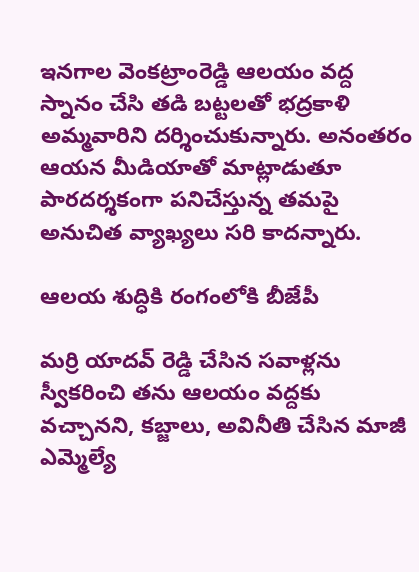ఇనగాల వెంకట్రాంరెడ్డి ఆలయం వద్ద స్నానం చేసి తడి బట్టలతో భద్రకాళి అమ్మవారిని దర్శించుకున్నారు. అనంతరం ఆయన మీడియాతో మాట్లాడుతూ పారదర్శకంగా పనిచేస్తున్న తమపై అనుచిత వ్యాఖ్యలు సరి కాదన్నారు.

ఆలయ శుద్ధికి రంగంలోకి బీజేపీ

మర్రి యాదవ్ రెడ్డి చేసిన సవాళ్లను స్వీకరించి తను ఆలయం వద్దకు వచ్చానని, కబ్జాలు, అవినీతి చేసిన మాజీ ఎమ్మెల్యే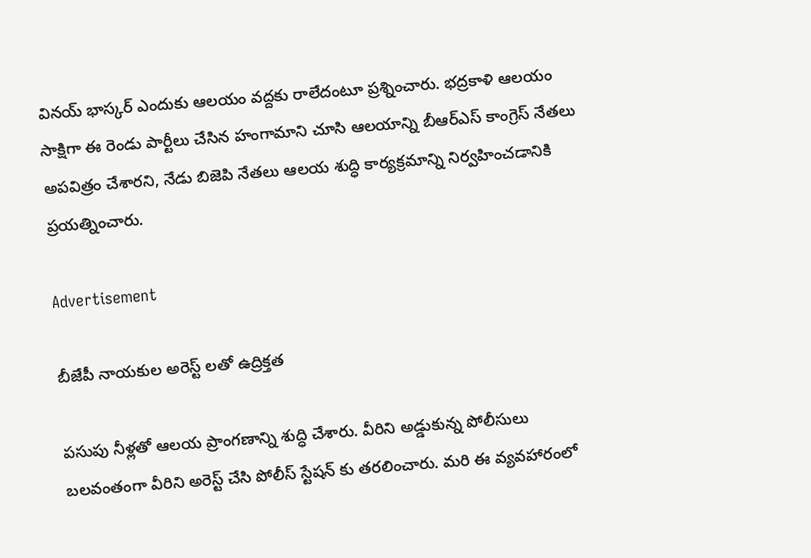వినయ్ భాస్కర్ ఎందుకు ఆలయం వద్దకు రాలేదంటూ ప్రశ్నించారు. భద్రకాళి ఆలయం సాక్షిగా ఈ రెండు పార్టీలు చేసిన హంగామాని చూసి ఆలయాన్ని బీఆర్ఎస్ కాంగ్రెస్ నేతలు అపవిత్రం చేశారని, నేడు బిజెపి నేతలు ఆలయ శుద్ధి కార్యక్రమాన్ని నిర్వహించడానికి ప్రయత్నించారు.

Advertisement

బీజేపీ నాయకుల అరెస్ట్ లతో ఉద్రిక్తత

పసుపు నీళ్లతో ఆలయ ప్రాంగణాన్ని శుద్ధి చేశారు. వీరిని అడ్డుకున్న పోలీసులు బలవంతంగా వీరిని అరెస్ట్ చేసి పోలీస్ స్టేషన్ కు తరలించారు. మరి ఈ వ్యవహారంలో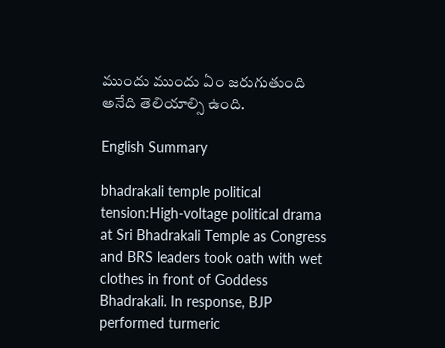ముందు ముందు ఏం జరుగుతుంది అనేది తెలియాల్సి ఉంది.

English Summary

bhadrakali temple political tension:High-voltage political drama at Sri Bhadrakali Temple as Congress and BRS leaders took oath with wet clothes in front of Goddess Bhadrakali. In response, BJP performed turmeric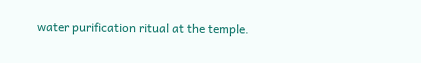water purification ritual at the temple.